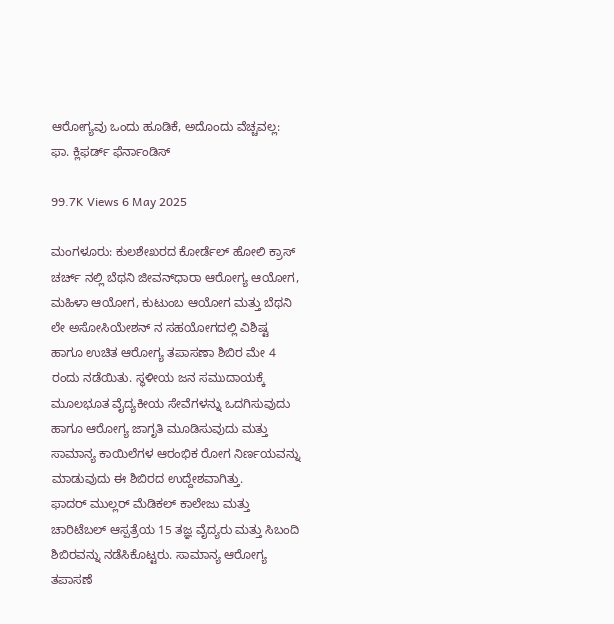ಆರೋಗ್ಯವು ಒಂದು ಹೂಡಿಕೆ, ಅದೊಂದು ವೆಚ್ಚವಲ್ಲ: ಫಾ. ಕ್ಲಿಫರ್ಡ್ ಫೆರ್ನಾಂಡಿಸ್‌

99.7K Views 6 May 2025

ಮಂಗಳೂರು: ಕುಲಶೇಖರದ ಕೋರ್ಡೆಲ್ ಹೋಲಿ ಕ್ರಾಸ್ ಚರ್ಚ್ ನಲ್ಲಿ ಬೆಥನಿ ಜೀವನ್‌ಧಾರಾ ಆರೋಗ್ಯ ಆಯೋಗ, ಮಹಿಳಾ ಆಯೋಗ, ಕುಟುಂಬ ಆಯೋಗ ಮತ್ತು ಬೆಥನಿ ಲೇ ಅಸೋಸಿಯೇಶನ್‌ ನ ಸಹಯೋಗದಲ್ಲಿ ವಿಶಿಷ್ಟ ಹಾಗೂ ಉಚಿತ ಆರೋಗ್ಯ ತಪಾಸಣಾ ಶಿಬಿರ ಮೇ 4 ರಂದು ನಡೆಯಿತು. ಸ್ಥಳೀಯ ಜನ ಸಮುದಾಯಕ್ಕೆ ಮೂಲಭೂತ ವೈದ್ಯಕೀಯ ಸೇವೆಗಳನ್ನು ಒದಗಿಸುವುದು ಹಾಗೂ ಆರೋಗ್ಯ ಜಾಗೃತಿ ಮೂಡಿಸುವುದು ಮತ್ತು ಸಾಮಾನ್ಯ ಕಾಯಿಲೆಗಳ ಆರಂಭಿಕ ರೋಗ ನಿರ್ಣಯವನ್ನು ಮಾಡುವುದು ಈ ಶಿಬಿರದ ಉದ್ದೇಶವಾಗಿತ್ತು.
ಫಾದರ್ ಮುಲ್ಲರ್ ಮೆಡಿಕಲ್‌ ಕಾಲೇಜು ಮತ್ತು ಚಾರಿಟೆಬಲ್ ಆಸ್ಪತ್ರೆಯ 15 ತಜ್ಞ ವೈದ್ಯರು ಮತ್ತು ಸಿಬಂದಿ ಶಿಬಿರವನ್ನು ನಡೆಸಿಕೊಟ್ಟರು. ಸಾಮಾನ್ಯ ಆರೋಗ್ಯ ತಪಾಸಣೆ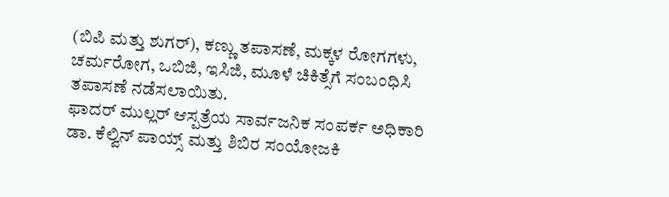(ಬಿಪಿ ಮತ್ತು ಶುಗರ್), ಕಣ್ಣು ತಪಾಸಣೆ, ಮಕ್ಕಳ ರೋಗಗಳು, ಚರ್ಮರೋಗ, ಒಬಿಜಿ, ಇಸಿಜಿ, ಮೂಳೆ ಚಿಕಿತ್ಸೆಗೆ ಸಂಬಂಧಿಸಿ ತಪಾಸಣೆ ನಡೆಸಲಾಯಿತು.
ಫಾದರ್ ಮುಲ್ಲರ್ ಆಸ್ಪತ್ರೆಯ ಸಾರ್ವಜನಿಕ ಸಂಪರ್ಕ ಅಧಿಕಾರಿ ಡಾ. ಕೆಲ್ವಿನ್ ಪಾಯ್ಸ್‌ ಮತ್ತು ಶಿಬಿರ ಸಂಯೋಜಕಿ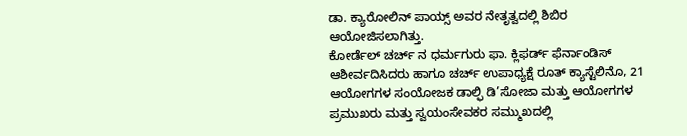ಡಾ. ಕ್ಯಾರೋಲಿನ್ ಪಾಯ್ಸ್‌ ಅವರ ನೇತೃತ್ವದಲ್ಲಿ ಶಿಬಿರ ಆಯೋಜಿಸಲಾಗಿತ್ತು.
ಕೋರ್ಡೆಲ್‌ ಚರ್ಚ್ ನ ಧರ್ಮಗುರು ಫಾ. ಕ್ಲಿಫರ್ಡ್ ಫೆರ್ನಾಂಡಿಸ್ ಆಶೀರ್ವದಿಸಿದರು ಹಾಗೂ ಚರ್ಚ್ ಉಪಾಧ್ಯಕ್ಷೆ ರೂತ್ ಕ್ಯಾಸ್ಟೆಲಿನೊ, 21 ಆಯೋಗಗಳ ಸಂಯೋಜಕ ಡಾಲ್ಫಿ ಡಿ’ಸೋಜಾ ಮತ್ತು ಆಯೋಗಗಳ ಪ್ರಮುಖರು ಮತ್ತು ಸ್ವಯಂಸೇವಕರ ಸಮ್ಮುಖದಲ್ಲಿ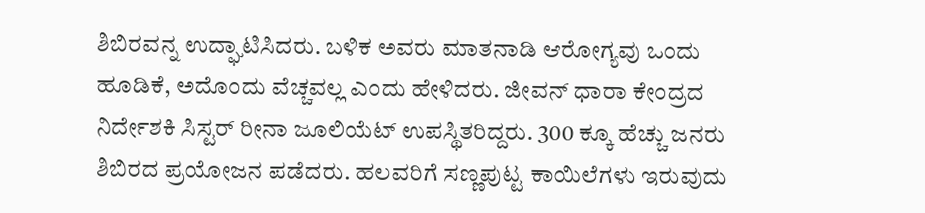ಶಿಬಿರವನ್ನ ಉದ್ಘಾಟಿಸಿದರು. ಬಳಿಕ ಅವರು ಮಾತನಾಡಿ ಆರೋಗ್ಯವು ಒಂದು ಹೂಡಿಕೆ, ಅದೊಂದು ವೆಚ್ಚವಲ್ಲ ಎಂದು ಹೇಳಿದರು. ಜೀವನ್‌ ಧಾರಾ ಕೇಂದ್ರದ ನಿರ್ದೇಶಕಿ ಸಿಸ್ಟರ್‌ ರೀನಾ ಜೂಲಿಯೆಟ್ ಉಪಸ್ಥಿತರಿದ್ದರು. 300 ಕ್ಕೂ ಹೆಚ್ಚು ಜನರು ಶಿಬಿರದ ಪ್ರಯೋಜನ ಪಡೆದರು. ಹಲವರಿಗೆ ಸಣ್ಣಪುಟ್ಟ ಕಾಯಿಲೆಗಳು ಇರುವುದು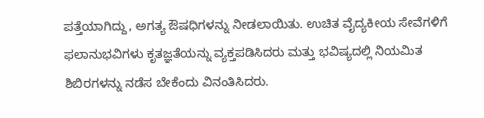ಪತ್ತೆಯಾಗಿದ್ದು, ಅಗತ್ಯ ಔಷಧಿಗಳನ್ನು ನೀಡಲಾಯಿತು. ಉಚಿತ ವೈದ್ಯಕೀಯ ಸೇವೆಗಳಿಗೆ ಫಲಾನುಭವಿಗಳು ಕೃತಜ್ಞತೆಯನ್ನು ವ್ಯಕ್ತಪಡಿಸಿದರು ಮತ್ತು ಭವಿಷ್ಯದಲ್ಲಿ ನಿಯಮಿತ ಶಿಬಿರಗಳನ್ನು ನಡೆಸ ಬೇಕೆಂದು ವಿನಂತಿಸಿದರು.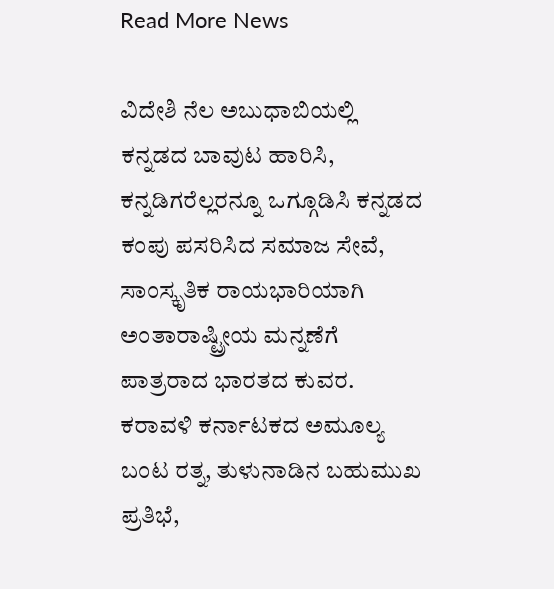Read More News

ವಿದೇಶಿ ನೆಲ ಅಬುಧಾಬಿಯಲ್ಲಿ ಕನ್ನಡದ ಬಾವುಟ ಹಾರಿಸಿ, ಕನ್ನಡಿಗರೆಲ್ಲರನ್ನೂ ಒಗ್ಗೂಡಿಸಿ ಕನ್ನಡದ ಕಂಪು ಪಸರಿಸಿದ ಸಮಾಜ ಸೇವೆ, ಸಾಂಸ್ಕೃತಿಕ ರಾಯಭಾರಿಯಾಗಿ ಅಂತಾರಾಷ್ಟ್ರೀಯ ಮನ್ನಣೆಗೆ ಪಾತ್ರರಾದ ಭಾರತದ ಕುವರ. ಕರಾವಳಿ ಕರ್ನಾಟಕದ ಅಮೂಲ್ಯ ಬಂಟ ರತ್ನ, ತುಳುನಾಡಿನ ಬಹುಮುಖ ಪ್ರತಿಭೆ,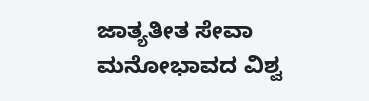ಜಾತ್ಯತೀತ ಸೇವಾ ಮನೋಭಾವದ ವಿಶ್ವ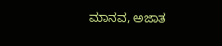ಮಾನವ, ಅಜಾತ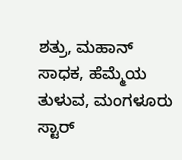ಶತ್ರು, ಮಹಾನ್ ಸಾಧಕ, ಹೆಮ್ಮೆಯ ತುಳುವ, ಮಂಗಳೂರು ಸ್ಟಾರ್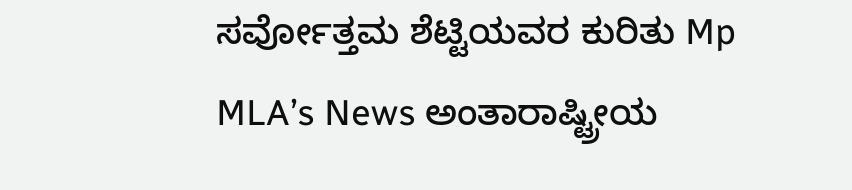ಸರ್ವೋತ್ತಮ ಶೆಟ್ಟಿಯವರ ಕುರಿತು Mp MLA’s News ಅಂತಾರಾಷ್ಟ್ರೀಯ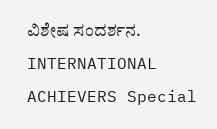ವಿಶೇಷ ಸಂದರ್ಶನ. INTERNATIONAL ACHIEVERS Special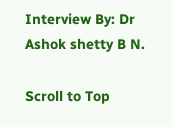Interview By: Dr Ashok shetty B N.

Scroll to Top